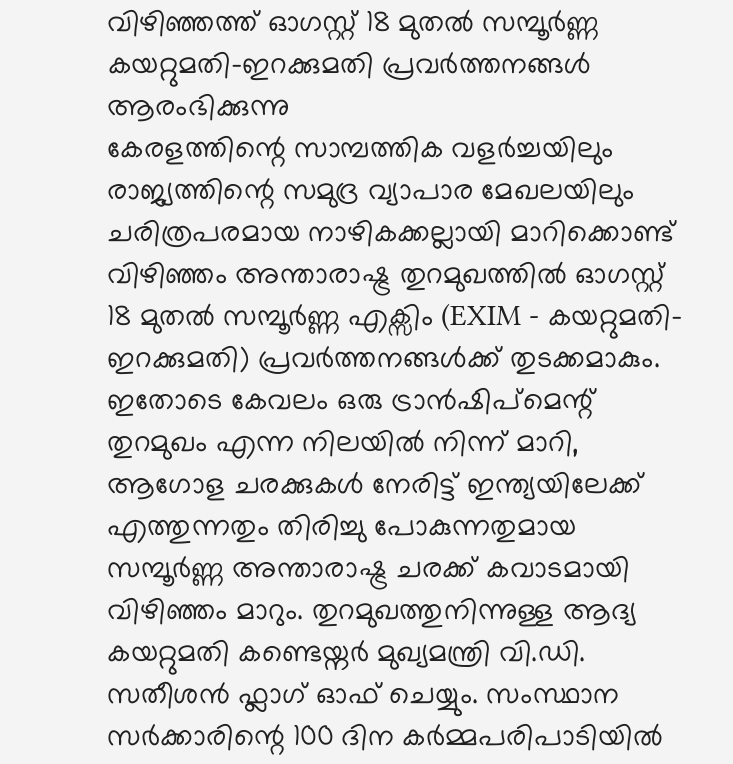വിഴിഞ്ഞത്ത് ഓഗസ്റ്റ് 18 മുതൽ സമ്പൂർണ്ണ കയറ്റുമതി-ഇറക്കുമതി പ്രവർത്തനങ്ങൾ ആരംഭിക്കുന്നു
കേരളത്തിന്റെ സാമ്പത്തിക വളർച്ചയിലും രാജ്യത്തിന്റെ സമുദ്ര വ്യാപാര മേഖലയിലും ചരിത്രപരമായ നാഴികക്കല്ലായി മാറിക്കൊണ്ട് വിഴിഞ്ഞം അന്താരാഷ്ട്ര തുറമുഖത്തിൽ ഓഗസ്റ്റ് 18 മുതൽ സമ്പൂർണ്ണ എക്സിം (EXIM - കയറ്റുമതി-ഇറക്കുമതി) പ്രവർത്തനങ്ങൾക്ക് തുടക്കമാകും. ഇതോടെ കേവലം ഒരു ട്രാൻഷിപ്മെന്റ് തുറമുഖം എന്ന നിലയിൽ നിന്ന് മാറി, ആഗോള ചരക്കുകൾ നേരിട്ട് ഇന്ത്യയിലേക്ക് എത്തുന്നതും തിരിച്ചു പോകുന്നതുമായ സമ്പൂർണ്ണ അന്താരാഷ്ട്ര ചരക്ക് കവാടമായി വിഴിഞ്ഞം മാറും. തുറമുഖത്തുനിന്നുള്ള ആദ്യ കയറ്റുമതി കണ്ടെയ്നർ മുഖ്യമന്ത്രി വി.ഡി. സതീശൻ ഫ്ലാഗ് ഓഫ് ചെയ്യും. സംസ്ഥാന സർക്കാരിന്റെ 100 ദിന കർമ്മപരിപാടിയിൽ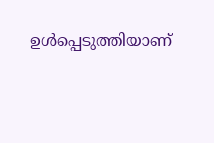ഉൾപ്പെടുത്തിയാണ്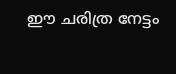ഈ ചരിത്ര നേട്ടം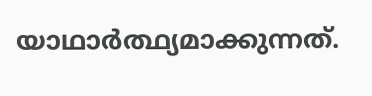യാഥാർത്ഥ്യമാക്കുന്നത്.